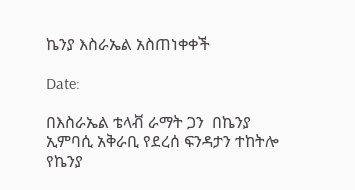ኬንያ እስራኤል አስጠነቀቀች

Date:

በእስራኤል ቴላቭ ራማት ጋን  በኬንያ ኢምባሲ አቅራቢ የደረሰ ፍንዳታን ተከትሎ የኬንያ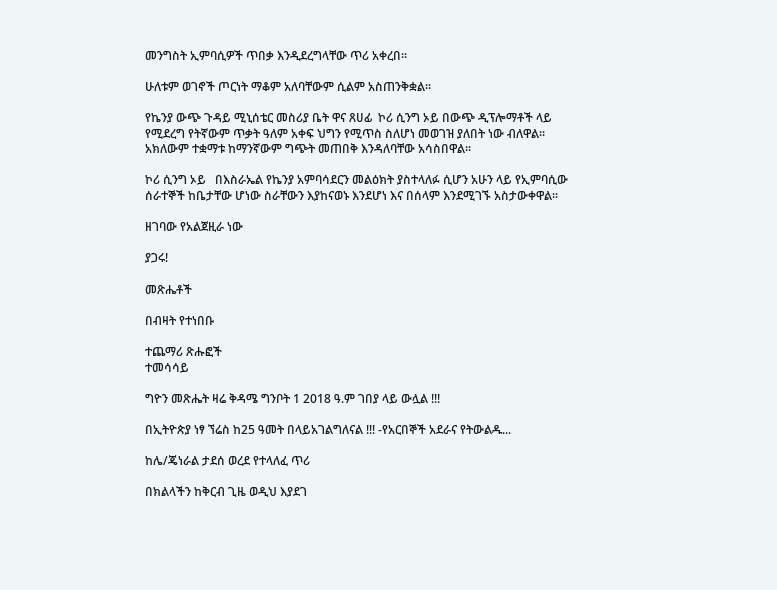መንግስት ኢምባሲዎች ጥበቃ እንዲደረግላቸው ጥሪ አቀረበ፡፡

ሁለቱም ወገኖች ጦርነት ማቆም አለባቸውም ሲልም አስጠንቅቋል፡፡

የኬንያ ውጭ ጉዳይ ሚኒሰቴር መስሪያ ቤት ዋና ጸሀፊ  ኮሪ ሲንግ ኦይ በውጭ ዲፕሎማቶች ላይ የሚደረግ የትኛውም ጥቃት ዓለም አቀፍ ህግን የሚጥስ ስለሆነ መወገዝ ያለበት ነው ብለዋል፡፡ አክለውም ተቋማቱ ከማንኛውም ግጭት መጠበቅ እንዳለባቸው አሳስበዋል፡፡

ኮሪ ሲንግ ኦይ   በእስራኤል የኬንያ አምባሳደርን መልዕክት ያስተላለፉ ሲሆን አሁን ላይ የኢምባሲው ሰራተኞች ከቤታቸው ሆነው ስራቸውን እያከናወኑ እንደሆነ እና በሰላም እንደሚገኙ አስታውቀዋል፡፡

ዘገባው የአልጀዚራ ነው

ያጋሩ!

መጽሔቶች

በብዛት የተነበቡ

ተጨማሪ ጽሑፎች
ተመሳሳይ

ግዮን መጽሔት ዛሬ ቅዳሜ ግንቦት 1 2018 ዓ.ም ገበያ ላይ ውሏል !!!

በኢትዮጵያ ነፃ ኘሬስ ከ25 ዓመት በላይአገልግለናል !!! -የአርበኞች አደራና የትውልዱ...

ከሌ/ጄነራል ታደሰ ወረደ የተላለፈ ጥሪ

በክልላችን ከቅርብ ጊዜ ወዲህ እያደገ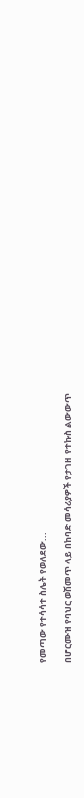የመጣው የተሳሳተ ስሌት የወለደው...

በሆርሙዝ የባህር ወሽመጥ ላይ በከባድ መሳሪያዎች የታገዘ  የተኩስ ልውውጥ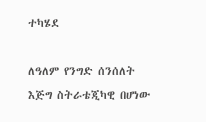ተካሄደ

ለዓለም የንግድ ሰንሰለት እጅግ ስትራቴጂካዊ በሆነው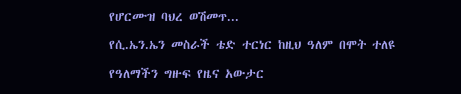የሆርሙዝ ባህረ ወሽመጥ...

የሲ.ኤን.ኤን መስራች ቴድ ተርነር ከዚህ ዓለም በሞት ተለዩ

የዓለማችን ግዙፍ የዜና አውታር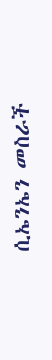ሲኤንኤን መስራች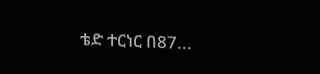ቴድ ተርነር በ87...